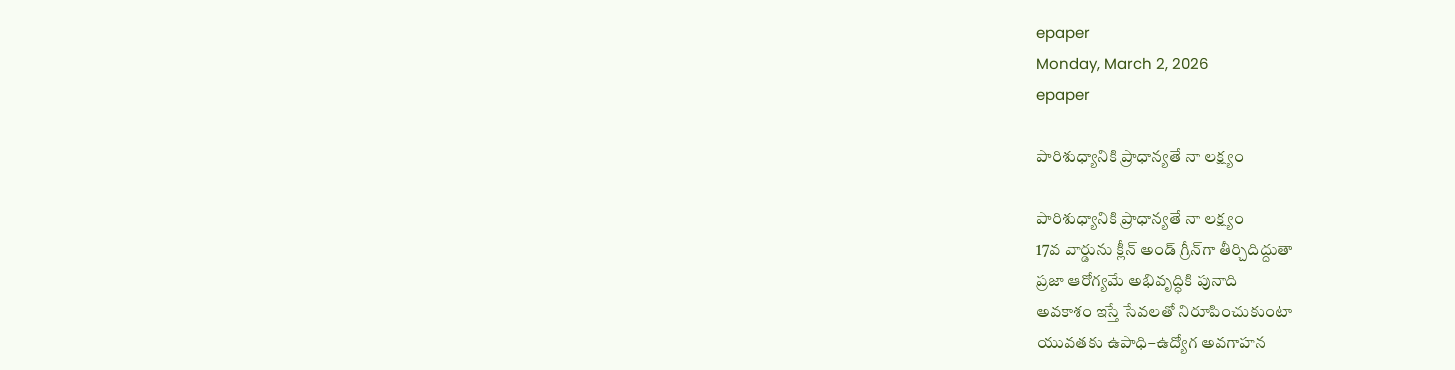epaper
Monday, March 2, 2026
epaper

పారిశుధ్యానికి ప్రాధాన్యతే నా లక్ష్యం

పారిశుధ్యానికి ప్రాధాన్యతే నా లక్ష్యం
17వ వార్డును క్లీన్ అండ్ గ్రీన్‌గా తీర్చిదిద్దుతా
ప్రజా ఆరోగ్యమే అభివృద్ధికి పునాది
అవకాశం ఇస్తే సేవలతో నిరూపించుకుంటా
యువతకు ఉపాధి–ఉద్యోగ అవగాహన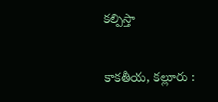కల్పిస్తా

కాకతీయ, కల్లూరు :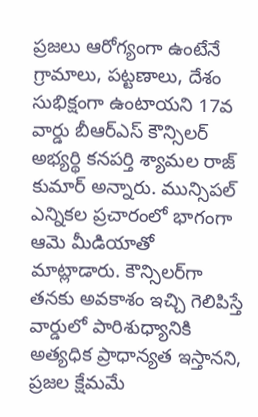ప్రజలు ఆరోగ్యంగా ఉంటేనే గ్రామాలు, పట్టణాలు, దేశం సుభిక్షంగా ఉంటాయని 17వ వార్డు బీఆర్ఎస్ కౌన్సిలర్ అభ్యర్థి కనపర్తి శ్యామల రాజ్ కుమార్ అన్నారు. మున్సిపల్ ఎన్నికల ప్రచారంలో భాగంగా ఆమె మీడియాతో మాట్లాడారు. కౌన్సిలర్‌గా తనకు అవకాశం ఇచ్చి గెలిపిస్తే వార్డులో పారిశుధ్యానికి అత్యధిక ప్రాధాన్యత ఇస్తానని, ప్రజల క్షేమమే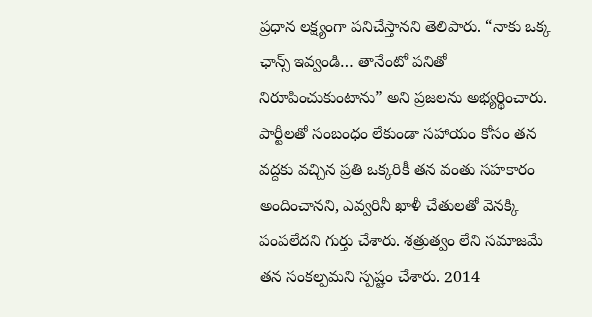ప్రధాన లక్ష్యంగా పనిచేస్తానని తెలిపారు. “నాకు ఒక్క ఛాన్స్ ఇవ్వండి… తానేంటో పనితో నిరూపించుకుంటాను” అని ప్రజలను అభ్యర్థించారు.
పార్టీలతో సంబంధం లేకుండా సహాయం కోసం తన వద్దకు వచ్చిన ప్రతి ఒక్కరికీ తన వంతు సహకారం అందించానని, ఎవ్వరినీ ఖాళీ చేతులతో వెనక్కి పంపలేదని గుర్తు చేశారు. శత్రుత్వం లేని సమాజమే తన సంకల్పమని స్పష్టం చేశారు. 2014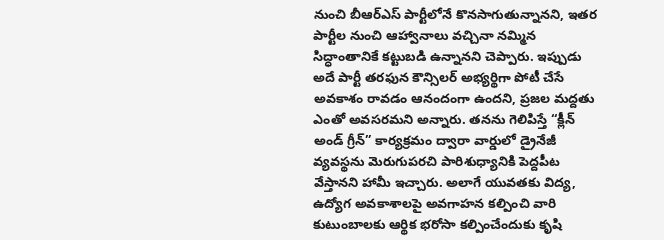నుంచి బీఆర్ఎస్ పార్టీలోనే కొనసాగుతున్నానని, ఇతర పార్టీల నుంచి ఆహ్వానాలు వచ్చినా నమ్మిన సిద్ధాంతానికే కట్టుబడి ఉన్నానని చెప్పారు. ఇప్పుడు అదే పార్టీ తరఫున కౌన్సిలర్ అభ్యర్థిగా పోటీ చేసే అవకాశం రావడం ఆనందంగా ఉందని, ప్రజల మద్దతు ఎంతో అవసరమని అన్నారు. తనను గెలిపిస్తే “క్లీన్ అండ్ గ్రీన్” కార్యక్రమం ద్వారా వార్డులో డ్రైనేజీ వ్యవస్థను మెరుగుపరచి పారిశుధ్యానికి పెద్దపీట వేస్తానని హామీ ఇచ్చారు. అలాగే యువతకు విద్య, ఉద్యోగ అవకాశాలపై అవగాహన కల్పించి వారి కుటుంబాలకు ఆర్థిక భరోసా కల్పించేందుకు కృషి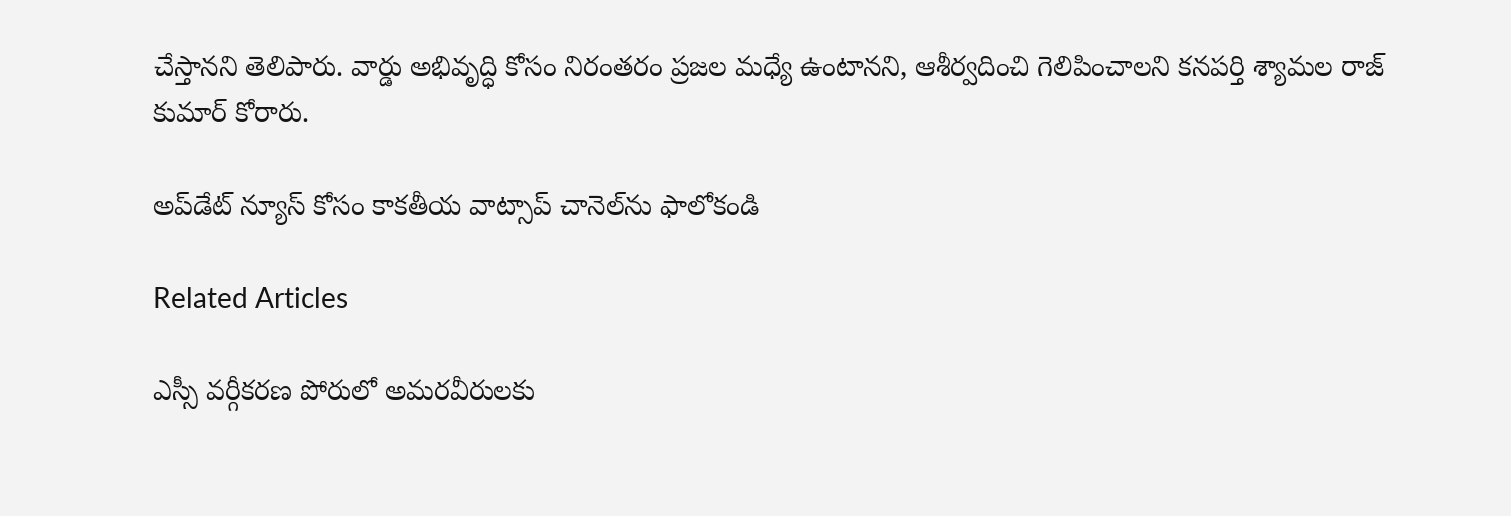చేస్తానని తెలిపారు. వార్డు అభివృద్ధి కోసం నిరంతరం ప్రజల మధ్యే ఉంటానని, ఆశీర్వదించి గెలిపించాలని కనపర్తి శ్యామల రాజ్ కుమార్ కోరారు.

అప్‌డేట్ న్యూస్ కోసం కాక‌తీయ వాట్సాప్ చానెల్‌ను ఫాలోకండి

Related Articles

ఎస్సీ వర్గీకరణ పోరులో అమరవీరులకు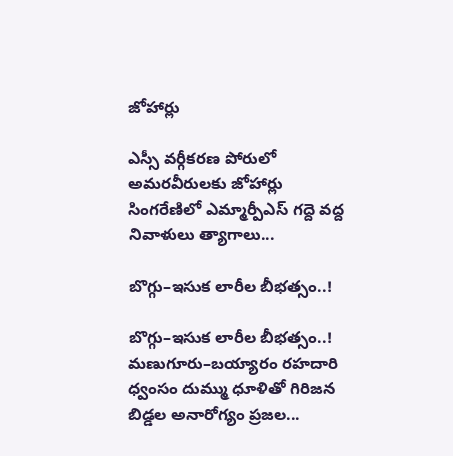జోహార్లు

ఎస్సీ వర్గీకరణ పోరులో అమరవీరులకు జోహార్లు సింగరేణిలో ఎమ్మార్పీఎస్ గద్దె వద్ద నివాళులు త్యాగాలు...

బొగ్గు–ఇసుక లారీల బీభత్సం..!

బొగ్గు–ఇసుక లారీల బీభత్సం..! మణుగూరు–బయ్యారం రహదారి ధ్వంసం దుమ్ము ధూళితో గిరిజన బిడ్డల అనారోగ్యం ప్రజల...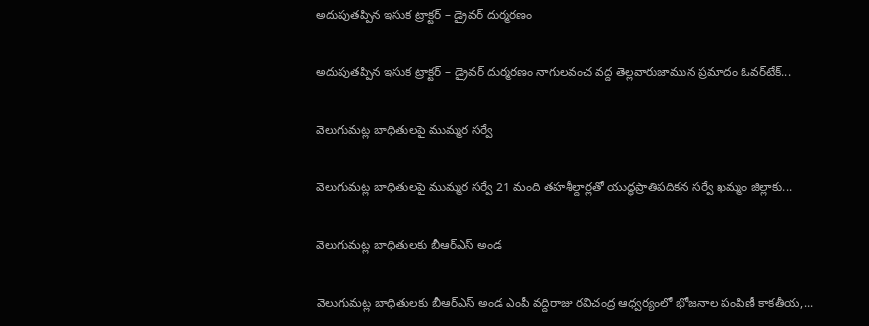అదుపుతప్పిన ఇసుక ట్రాక్టర్ – డ్రైవర్ దుర్మరణం

అదుపుతప్పిన ఇసుక ట్రాక్టర్ – డ్రైవర్ దుర్మరణం నాగులవంచ వద్ద తెల్లవారుజామున ప్రమాదం ఓవర్‌టేక్...

వెలుగుమట్ల బాధితులపై ముమ్మర సర్వే

వెలుగుమట్ల బాధితులపై ముమ్మర సర్వే 21 మంది తహశీల్దార్లతో యుద్ధప్రాతిపదికన సర్వే ఖమ్మం జిల్లాకు...

వెలుగుమట్ల బాధితులకు బీఆర్ఎస్ అండ

వెలుగుమట్ల బాధితులకు బీఆర్ఎస్ అండ ఎంపీ వద్దిరాజు రవిచంద్ర ఆధ్వర్యంలో భోజనాల పంపిణీ కాకతీయ,...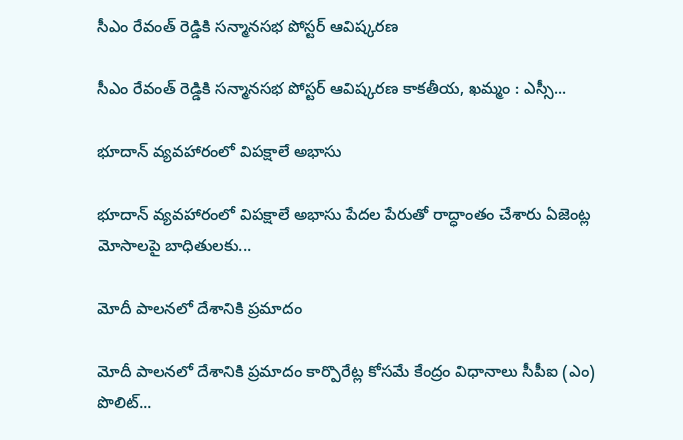సీఎం రేవంత్ రెడ్డికి సన్మానసభ పోస్టర్ ఆవిష్కరణ

సీఎం రేవంత్ రెడ్డికి సన్మానసభ పోస్టర్ ఆవిష్కరణ కాకతీయ, ఖమ్మం : ఎస్సీ...

భూదాన్ వ్యవహారంలో విపక్షాలే అభాసు

భూదాన్ వ్యవహారంలో విపక్షాలే అభాసు పేదల పేరుతో రాద్ధాంతం చేశారు ఏజెంట్ల మోసాలపై బాధితులకు...

మోదీ పాలనలో దేశానికి ప్రమాదం

మోదీ పాలనలో దేశానికి ప్రమాదం కార్పొరేట్ల కోసమే కేంద్రం విధానాలు సీపీఐ (ఎం) పొలిట్...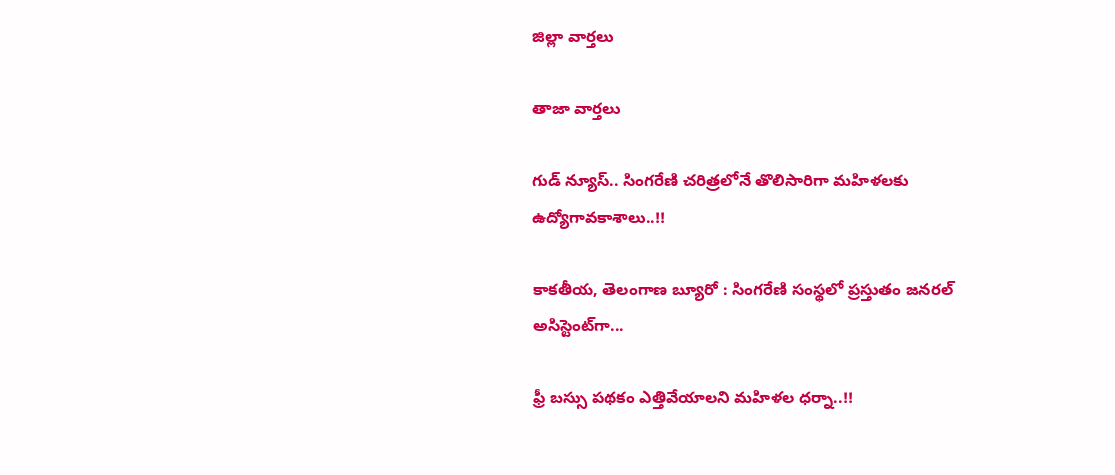జిల్లా వార్త‌లు

తాజా వార్త‌లు

గుడ్ న్యూస్.. సింగరేణి చరిత్రలోనే తొలిసారిగా మ‌హిళ‌ల‌కు ఉద్యోగావ‌కాశాలు..!!

కాక‌తీయ‌, తెలంగాణ బ్యూరో : సింగరేణి సంస్థలో ప్రస్తుతం జనరల్ అసిస్టెంట్‌గా...

ఫ్రీ బస్సు పథకం ఎత్తివేయాలని మహిళల ధర్నా..!!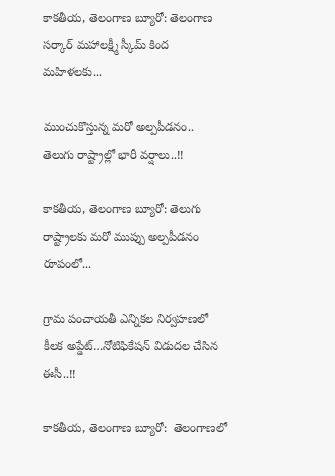కాకతీయ, తెలంగాణ బ్యూరో: తెలంగాణ సర్కార్ మహాలక్ష్మీ స్కీమ్ కింద మహిళలకు...

ముంచుకొస్తున్న మరో అల్పపీడనం.. తెలుగు రాష్ట్రాల్లో భారీ వర్షాలు..!!

కాకతీయ, తెలంగాణ బ్యూరో: తెలుగు రాష్ట్రాలకు మరో ముప్పు అల్పపీడనం రూపంలో...

గ్రామ పంచాయ‌తీ ఎన్నిక‌ల నిర్వ‌హ‌ణ‌లో కీల‌క అప్డేట్‌…నోటిఫికేషన్ విడుదల చేసిన ఈసీ..!!

కాకతీయ, తెలంగాణ బ్యూరో:  తెలంగాణలో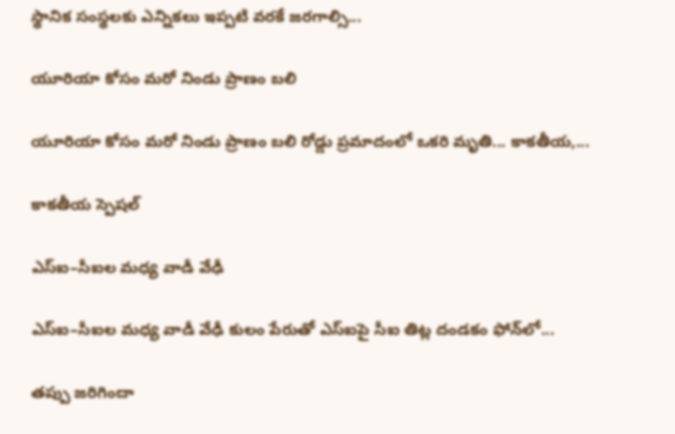స్థానిక సంస్థలకు ఎన్నికలు ఇప్పటి వరకే జరగాల్సి...

యూరియా కోసం మరో నిండు ప్రాణం బలి

యూరియా కోసం మరో నిండు ప్రాణం బలి రోడ్డు ప్రమాదంలో ఒకరి మృతి... కాకతీయ,...

కాక‌తీయ స్పెష‌ల్‌

ఎస్ఐ–సీఐల మ‌ధ్య వాడీ వేఢీ

ఎస్ఐ–సీఐల మ‌ధ్య వాడీ వేఢీ కులం పేరుతో ఎస్ఐపై సీఐ తిట్ల దండ‌కం ఫోన్‌లో...

త‌ప్పు జ‌రిగిందా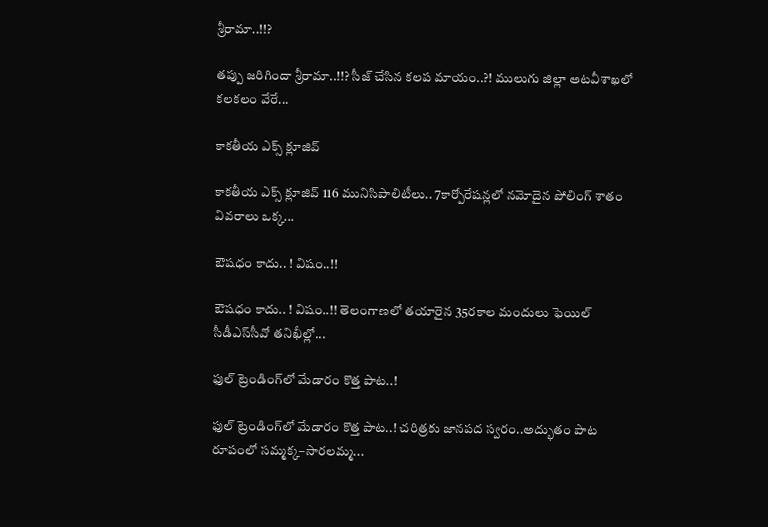శ్రీరామా..!!?

త‌ప్పు జ‌రిగిందా శ్రీరామా..!!? సీజ్ చేసిన క‌ల‌ప‌ మాయం..?! ములుగు జిల్లా అట‌వీశాఖ‌లో క‌ల‌క‌లం వేరే...

కాక‌తీయ ఎక్స్ క్లూజివ్

కాక‌తీయ ఎక్స్ క్లూజివ్ 116 మునిసిపాలిటీలు.. 7కార్పోరేష‌న్ల‌లో న‌మోదైన పోలింగ్ శాతం వివ‌రాలు ఒక్క...

ఔష‌ధం కాదు.. ! విషం..!!

ఔష‌ధం కాదు.. ! విషం..!! తెలంగాణలో తయారైన 35ర‌కాల మందులు ఫెయిల్‌ సీడీఎస్‌సీవో తనిఖీల్లో...

ఫుల్ ట్రెండింగ్‌లో మేడారం కొత్త పాట..!

ఫుల్ ట్రెండింగ్‌లో మేడారం కొత్త పాట..! చరిత్రకు జానపద స్వరం..అద్భుతం పాట రూపంలో సమ్మక్క–సారలమ్మ...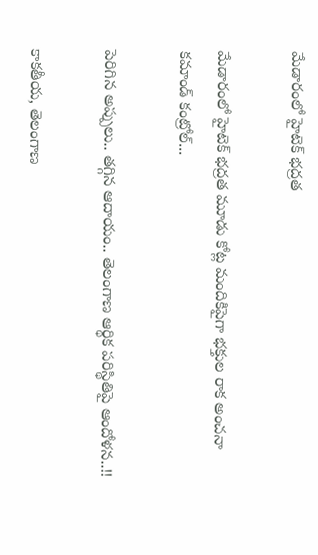మేడారంలో హైటెక్ భద్రత

మేడారంలో హైటెక్ భద్రత మూడు కోట్ల మందికిపైగా భక్తుల రాక అంచనా కమాండ్ కంట్రోల్...

పెరిగిన అప్పులు.. తగ్గిన ఆదాయం.. తెలంగాణ ఆర్థిక పరిస్థితిపై ఆందోళన..!!

కాకతీయ, తెలంగాణ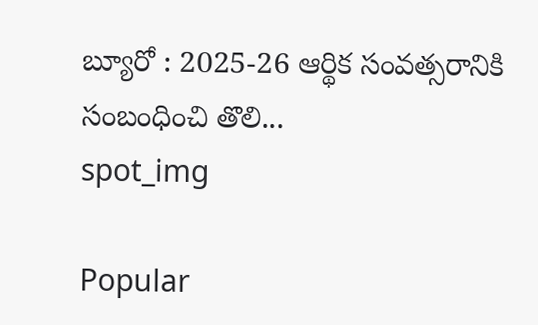బ్యూరో : 2025-26 ఆర్థిక సంవత్సరానికి సంబంధించి తొలి...
spot_img

Popular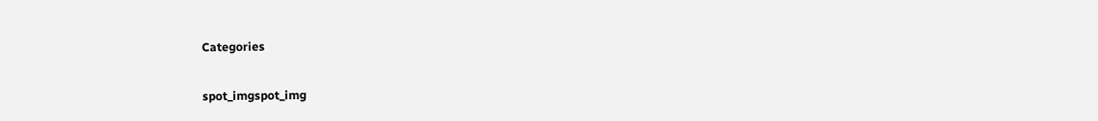Categories

spot_imgspot_img